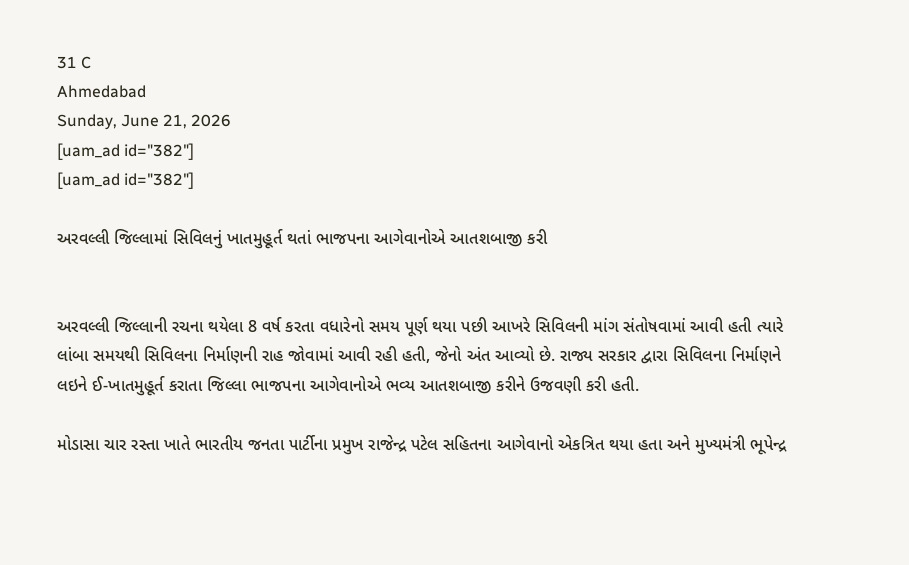31 C
Ahmedabad
Sunday, June 21, 2026
[uam_ad id="382"]
[uam_ad id="382"]

અરવલ્લી જિલ્લામાં સિવિલનું ખાતમુહૂર્ત થતાં ભાજપના આગેવાનોએ આતશબાજી કરી


અરવલ્લી જિલ્લાની રચના થયેલા 8 વર્ષ કરતા વધારેનો સમય પૂર્ણ થયા પછી આખરે સિવિલની માંગ સંતોષવામાં આવી હતી ત્યારે લાંબા સમયથી સિવિલના નિર્માણની રાહ જોવામાં આવી રહી હતી, જેનો અંત આવ્યો છે. રાજ્ય સરકાર દ્વારા સિવિલના નિર્માણને લઇને ઈ-ખાતમુહૂર્ત કરાતા જિલ્લા ભાજપના આગેવાનોએ ભવ્ય આતશબાજી કરીને ઉજવણી કરી હતી.

મોડાસા ચાર રસ્તા ખાતે ભારતીય જનતા પાર્ટીના પ્રમુખ રાજેન્દ્ર પટેલ સહિતના આગેવાનો એકત્રિત થયા હતા અને મુખ્યમંત્રી ભૂપેન્દ્ર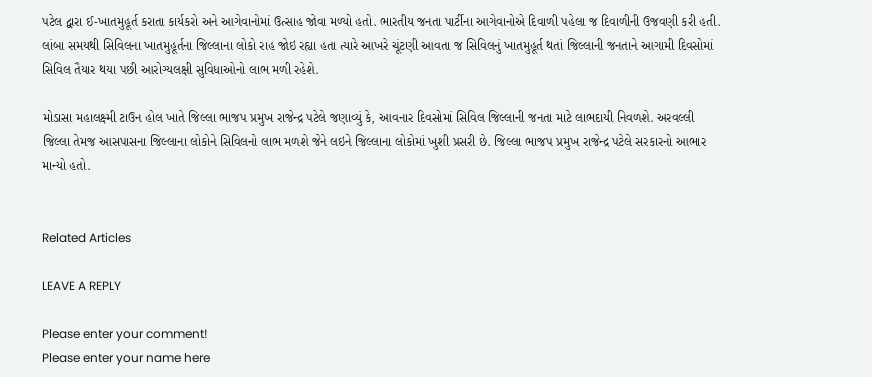પટેલ દ્વારા ઈ-ખાતમુહૂર્ત કરાતા કાર્યકરો અને આગેવાનોમાં ઉત્સાહ જોવા મળ્યો હતો. ભારતીય જનતા પાર્ટીના આગેવાનોએ દિવાળી પહેલા જ દિવાળીની ઉજવણી કરી હતી. લાંબા સમયથી સિવિલના ખાતમુહૂર્તના જિલ્લાના લોકો રાહ જોઇ રહ્યા હતા ત્યારે આખરે ચૂંટણી આવતા જ સિવિલનું ખાતમુહૂર્ત થતાં જિલ્લાની જનતાને આગામી દિવસોમાં સિવિલ તૈયાર થયા પછી આરોગ્યલક્ષી સુવિધાઓનો લાભ મળી રહેશે.

મોડાસા મહાલક્ષ્મી ટાઉન હોલ ખાતે જિલ્લા ભાજપ પ્રમુખ રાજેન્દ્ર પટેલે જણાવ્યું કે, આવનાર દિવસોમાં સિવિલ જિલ્લાની જનતા માટે લાભદાયી નિવળશે. અરવલ્લી જિલ્લા તેમજ આસપાસના જિલ્લાના લોકોને સિવિલનો લાભ મળશે જેને લઇને જિલ્લાના લોકોમાં ખુશી પ્રસરી છે. જિલ્લા ભાજપ પ્રમુખ રાજેન્દ્ર પટેલે સરકારનો આભાર માન્યો હતો.


Related Articles

LEAVE A REPLY

Please enter your comment!
Please enter your name here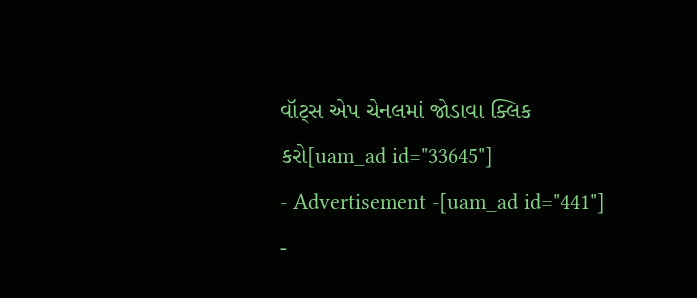વૉટ્સ એપ ચેનલમાં જોડાવા ક્લિક કરો[uam_ad id="33645"]
- Advertisement -[uam_ad id="441"]
-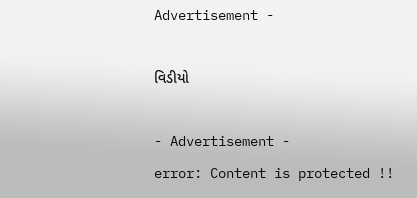Advertisement -

વિડીયો

- Advertisement -
error: Content is protected !!